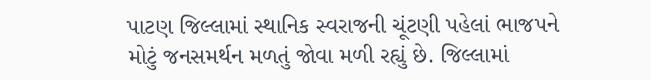પાટણ જિલ્લામાં સ્થાનિક સ્વરાજની ચૂંટણી પહેલાં ભાજપને મોટું જનસમર્થન મળતું જોવા મળી રહ્યું છે. જિલ્લામાં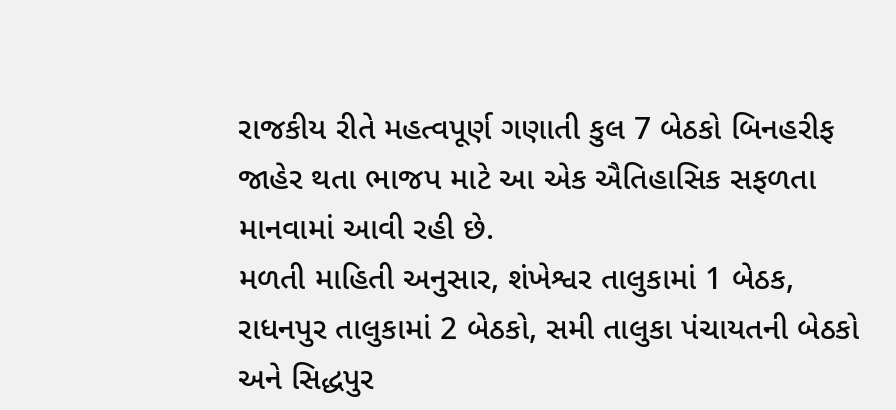રાજકીય રીતે મહત્વપૂર્ણ ગણાતી કુલ 7 બેઠકો બિનહરીફ જાહેર થતા ભાજપ માટે આ એક ઐતિહાસિક સફળતા માનવામાં આવી રહી છે.
મળતી માહિતી અનુસાર, શંખેશ્વર તાલુકામાં 1 બેઠક, રાધનપુર તાલુકામાં 2 બેઠકો, સમી તાલુકા પંચાયતની બેઠકો અને સિદ્ધપુર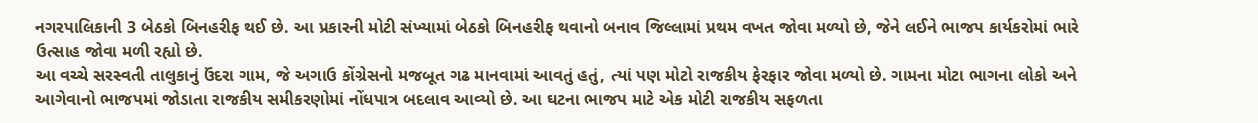નગરપાલિકાની 3 બેઠકો બિનહરીફ થઈ છે. આ પ્રકારની મોટી સંખ્યામાં બેઠકો બિનહરીફ થવાનો બનાવ જિલ્લામાં પ્રથમ વખત જોવા મળ્યો છે, જેને લઈને ભાજપ કાર્યકરોમાં ભારે ઉત્સાહ જોવા મળી રહ્યો છે.
આ વચ્ચે સરસ્વતી તાલુકાનું ઉંદરા ગામ, જે અગાઉ કોંગ્રેસનો મજબૂત ગઢ માનવામાં આવતું હતું, ત્યાં પણ મોટો રાજકીય ફેરફાર જોવા મળ્યો છે. ગામના મોટા ભાગના લોકો અને આગેવાનો ભાજપમાં જોડાતા રાજકીય સમીકરણોમાં નોંધપાત્ર બદલાવ આવ્યો છે. આ ઘટના ભાજપ માટે એક મોટી રાજકીય સફળતા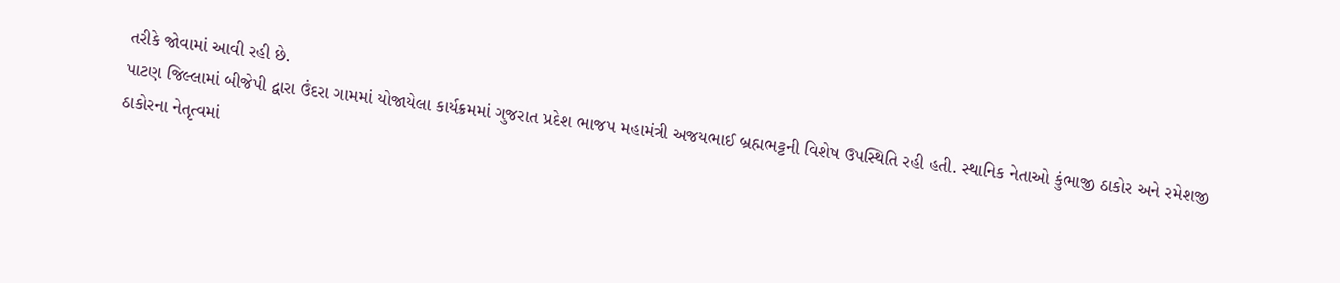તરીકે જોવામાં આવી રહી છે.
પાટણ જિલ્લામાં બીજેપી દ્વારા ઉંદરા ગામમાં યોજાયેલા કાર્યક્રમમાં ગુજરાત પ્રદેશ ભાજપ મહામંત્રી અજયભાઈ બ્રહ્મભટ્ટની વિશેષ ઉપસ્થિતિ રહી હતી. સ્થાનિક નેતાઓ કુંભાજી ઠાકોર અને રમેશજી ઠાકોરના નેતૃત્વમાં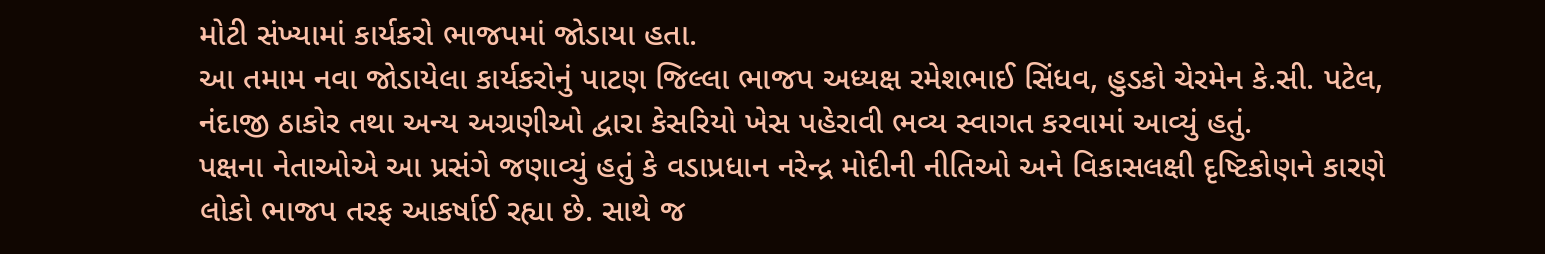મોટી સંખ્યામાં કાર્યકરો ભાજપમાં જોડાયા હતા.
આ તમામ નવા જોડાયેલા કાર્યકરોનું પાટણ જિલ્લા ભાજપ અધ્યક્ષ રમેશભાઈ સિંધવ, હુડકો ચેરમેન કે.સી. પટેલ, નંદાજી ઠાકોર તથા અન્ય અગ્રણીઓ દ્વારા કેસરિયો ખેસ પહેરાવી ભવ્ય સ્વાગત કરવામાં આવ્યું હતું.
પક્ષના નેતાઓએ આ પ્રસંગે જણાવ્યું હતું કે વડાપ્રધાન નરેન્દ્ર મોદીની નીતિઓ અને વિકાસલક્ષી દૃષ્ટિકોણને કારણે લોકો ભાજપ તરફ આકર્ષાઈ રહ્યા છે. સાથે જ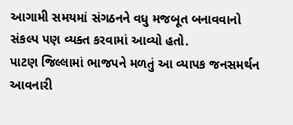આગામી સમયમાં સંગઠનને વધુ મજબૂત બનાવવાનો સંકલ્પ પણ વ્યક્ત કરવામાં આવ્યો હતો.
પાટણ જિલ્લામાં ભાજપને મળતું આ વ્યાપક જનસમર્થન આવનારી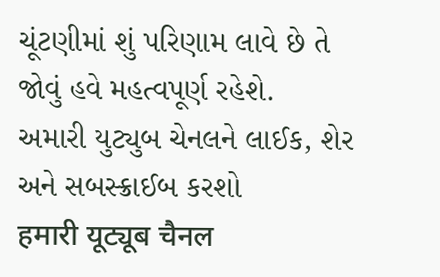ચૂંટણીમાં શું પરિણામ લાવે છે તે જોવું હવે મહત્વપૂર્ણ રહેશે.
અમારી યુટ્યુબ ચેનલને લાઈક, શેર અને સબસ્ક્રાઈબ કરશો
हमारी यूट्यूब चैनल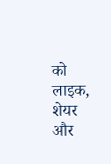को लाइक, शेयर और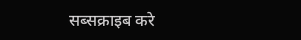सब्सक्राइब करे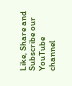Like, Share and Subscribe our YouTube channel